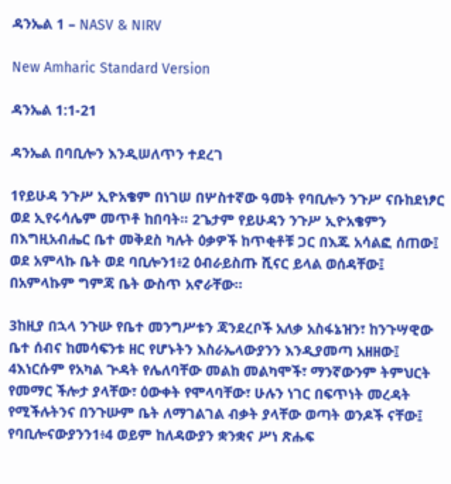ዳንኤል 1 – NASV & NIRV

New Amharic Standard Version

ዳንኤል 1:1-21

ዳንኤል በባቢሎን እንዲሠለጥን ተደረገ

1የይሁዳ ንጉሥ ኢዮአቄም በነገሠ በሦስተኛው ዓመት የባቢሎን ንጉሥ ናቡከደነፆር ወደ ኢየሩሳሌም መጥቶ ከበባት። 2ጌታም የይሁዳን ንጉሥ ኢዮአቄምን በእግዚአብሔር ቤተ መቅደስ ካሉት ዕቃዎች ከጥቂቶቹ ጋር በእጁ አሳልፎ ሰጠው፤ ወደ አምላኩ ቤት ወደ ባቢሎን1፥2 ዕብራይስጡ ሺናር ይላል ወሰዳቸው፤ በአምላኩም ግምጃ ቤት ውስጥ አኖራቸው።

3ከዚያ በኋላ ንጉሡ የቤተ መንግሥቱን ጃንደረቦች አለቃ አስፋኔዝን፣ ከንጉሣዊው ቤተ ሰብና ከመሳፍንቱ ዘር የሆኑትን እስራኤላውያንን እንዲያመጣ አዘዘው፤ 4እነርሱም የአካል ጕዳት የሌለባቸው መልከ መልካሞች፣ ማንኛውንም ትምህርት የመማር ችሎታ ያላቸው፣ ዕውቀት የሞላባቸው፣ ሁሉን ነገር በፍጥነት መረዳት የሚችሉትንና በንጉሡም ቤት ለማገልገል ብቃት ያላቸው ወጣት ወንዶች ናቸው፤ የባቢሎናውያንን1፥4 ወይም ከለዳውያን ቋንቋና ሥነ ጽሑፍ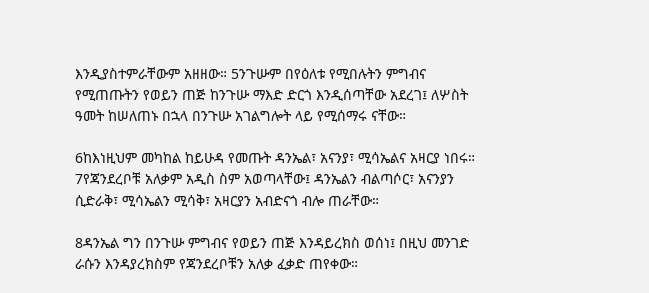እንዲያስተምራቸውም አዘዘው። 5ንጉሡም በየዕለቱ የሚበሉትን ምግብና የሚጠጡትን የወይን ጠጅ ከንጉሡ ማእድ ድርጎ እንዲሰጣቸው አደረገ፤ ለሦስት ዓመት ከሠለጠኑ በኋላ በንጉሡ አገልግሎት ላይ የሚሰማሩ ናቸው።

6ከእነዚህም መካከል ከይሁዳ የመጡት ዳንኤል፣ አናንያ፣ ሚሳኤልና አዛርያ ነበሩ። 7የጃንደረቦቹ አለቃም አዲስ ስም አወጣላቸው፤ ዳንኤልን ብልጣሶር፣ አናንያን ሲድራቅ፣ ሚሳኤልን ሚሳቅ፣ አዛርያን አብድናጎ ብሎ ጠራቸው።

8ዳንኤል ግን በንጉሡ ምግብና የወይን ጠጅ እንዳይረክስ ወሰነ፤ በዚህ መንገድ ራሱን እንዳያረክስም የጃንደረቦቹን አለቃ ፈቃድ ጠየቀው።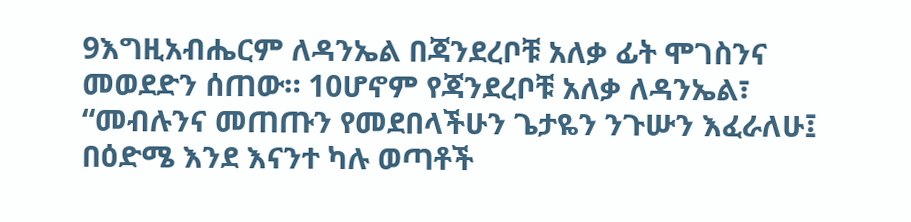9እግዚአብሔርም ለዳንኤል በጃንደረቦቹ አለቃ ፊት ሞገስንና መወደድን ሰጠው። 10ሆኖም የጃንደረቦቹ አለቃ ለዳንኤል፣ “መብሉንና መጠጡን የመደበላችሁን ጌታዬን ንጉሡን እፈራለሁ፤ በዕድሜ እንደ እናንተ ካሉ ወጣቶች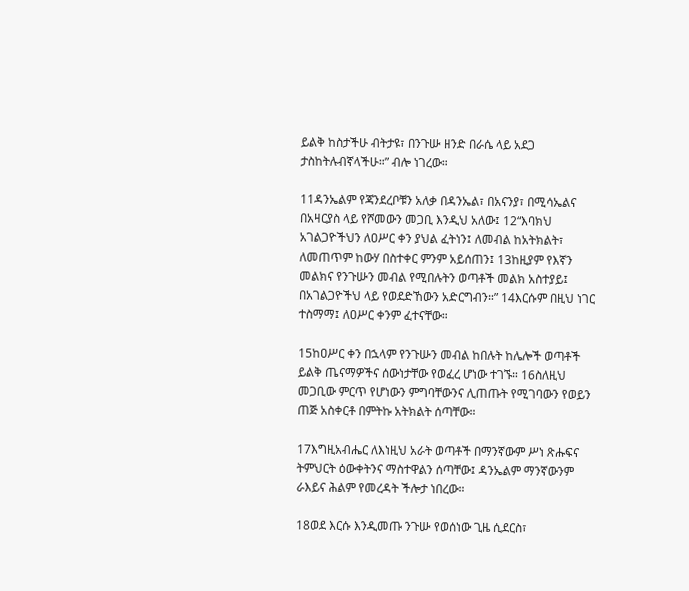ይልቅ ከስታችሁ ብትታዩ፣ በንጉሡ ዘንድ በራሴ ላይ አደጋ ታስከትሉብኛላችሁ።” ብሎ ነገረው።

11ዳንኤልም የጃንደረቦቹን አለቃ በዳንኤል፣ በአናንያ፣ በሚሳኤልና በአዛርያስ ላይ የሾመውን መጋቢ እንዲህ አለው፤ 12“እባክህ አገልጋዮችህን ለዐሥር ቀን ያህል ፈትነን፤ ለመብል ከአትክልት፣ ለመጠጥም ከውሃ በስተቀር ምንም አይሰጠን፤ 13ከዚያም የእኛን መልክና የንጉሡን መብል የሚበሉትን ወጣቶች መልክ አስተያይ፤ በአገልጋዮችህ ላይ የወደድኸውን አድርግብን።” 14እርሱም በዚህ ነገር ተስማማ፤ ለዐሥር ቀንም ፈተናቸው።

15ከዐሥር ቀን በኋላም የንጉሡን መብል ከበሉት ከሌሎች ወጣቶች ይልቅ ጤናማዎችና ሰውነታቸው የወፈረ ሆነው ተገኙ። 16ስለዚህ መጋቢው ምርጥ የሆነውን ምግባቸውንና ሊጠጡት የሚገባውን የወይን ጠጅ አስቀርቶ በምትኩ አትክልት ሰጣቸው።

17እግዚአብሔር ለእነዚህ አራት ወጣቶች በማንኛውም ሥነ ጽሑፍና ትምህርት ዕውቀትንና ማስተዋልን ሰጣቸው፤ ዳንኤልም ማንኛውንም ራእይና ሕልም የመረዳት ችሎታ ነበረው።

18ወደ እርሱ እንዲመጡ ንጉሡ የወሰነው ጊዜ ሲደርስ፣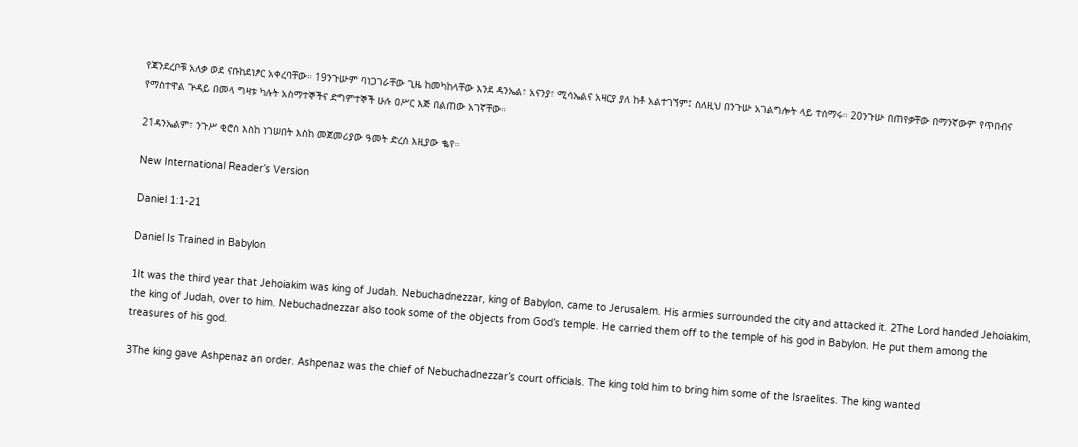የጃንደረቦቹ አለቃ ወደ ናቡከደነፆር አቀረባቸው። 19ንጉሡም ባነጋገራቸው ጊዜ ከመካከላቸው እንደ ዳንኤል፣ አናንያ፣ ሚሳኤልና አዛርያ ያለ ከቶ አልተገኘም፤ ስለዚህ በንጉሡ አገልግሎት ላይ ተሰማሩ። 20ንጉሡ በጠየቃቸው በማንኛውም የጥበብና የማስተዋል ጕዳይ በመላ ግዛቱ ካሉት አስማተኞችና ድግምተኞች ሁሉ ዐሥር እጅ በልጠው አገኛቸው።

21ዳንኤልም፣ ንጉሥ ቂሮስ እስከ ነገሠበት እስከ መጀመሪያው ዓመት ድረስ እዚያው ቈየ።

New International Reader’s Version

Daniel 1:1-21

Daniel Is Trained in Babylon

1It was the third year that Jehoiakim was king of Judah. Nebuchadnezzar, king of Babylon, came to Jerusalem. His armies surrounded the city and attacked it. 2The Lord handed Jehoiakim, the king of Judah, over to him. Nebuchadnezzar also took some of the objects from God’s temple. He carried them off to the temple of his god in Babylon. He put them among the treasures of his god.

3The king gave Ashpenaz an order. Ashpenaz was the chief of Nebuchadnezzar’s court officials. The king told him to bring him some of the Israelites. The king wanted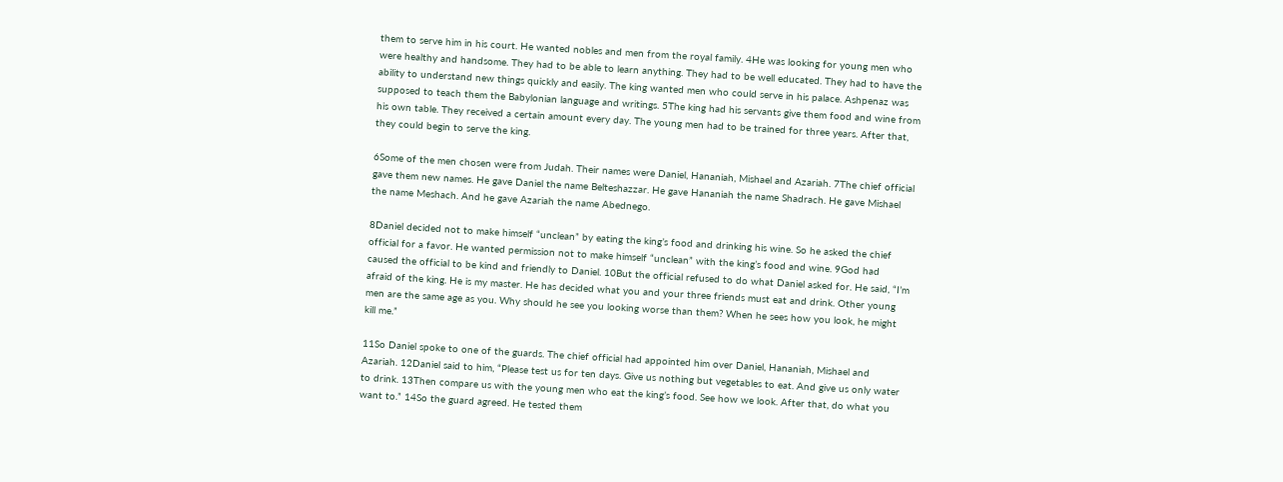them to serve him in his court. He wanted nobles and men from the royal family. 4He was looking for young men who were healthy and handsome. They had to be able to learn anything. They had to be well educated. They had to have the ability to understand new things quickly and easily. The king wanted men who could serve in his palace. Ashpenaz was supposed to teach them the Babylonian language and writings. 5The king had his servants give them food and wine from his own table. They received a certain amount every day. The young men had to be trained for three years. After that, they could begin to serve the king.

6Some of the men chosen were from Judah. Their names were Daniel, Hananiah, Mishael and Azariah. 7The chief official gave them new names. He gave Daniel the name Belteshazzar. He gave Hananiah the name Shadrach. He gave Mishael the name Meshach. And he gave Azariah the name Abednego.

8Daniel decided not to make himself “unclean” by eating the king’s food and drinking his wine. So he asked the chief official for a favor. He wanted permission not to make himself “unclean” with the king’s food and wine. 9God had caused the official to be kind and friendly to Daniel. 10But the official refused to do what Daniel asked for. He said, “I’m afraid of the king. He is my master. He has decided what you and your three friends must eat and drink. Other young men are the same age as you. Why should he see you looking worse than them? When he sees how you look, he might kill me.”

11So Daniel spoke to one of the guards. The chief official had appointed him over Daniel, Hananiah, Mishael and Azariah. 12Daniel said to him, “Please test us for ten days. Give us nothing but vegetables to eat. And give us only water to drink. 13Then compare us with the young men who eat the king’s food. See how we look. After that, do what you want to.” 14So the guard agreed. He tested them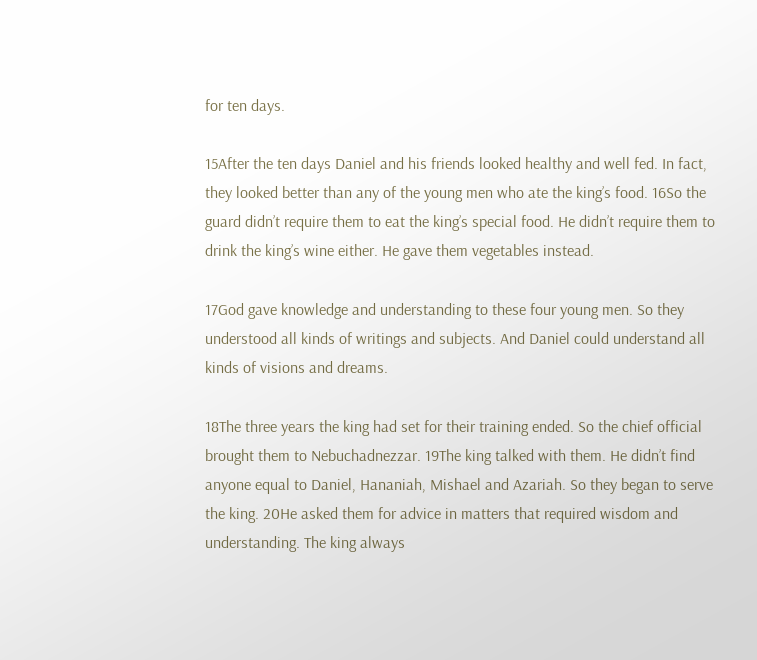for ten days.

15After the ten days Daniel and his friends looked healthy and well fed. In fact, they looked better than any of the young men who ate the king’s food. 16So the guard didn’t require them to eat the king’s special food. He didn’t require them to drink the king’s wine either. He gave them vegetables instead.

17God gave knowledge and understanding to these four young men. So they understood all kinds of writings and subjects. And Daniel could understand all kinds of visions and dreams.

18The three years the king had set for their training ended. So the chief official brought them to Nebuchadnezzar. 19The king talked with them. He didn’t find anyone equal to Daniel, Hananiah, Mishael and Azariah. So they began to serve the king. 20He asked them for advice in matters that required wisdom and understanding. The king always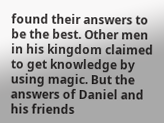found their answers to be the best. Other men in his kingdom claimed to get knowledge by using magic. But the answers of Daniel and his friends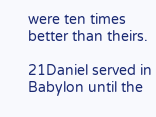were ten times better than theirs.

21Daniel served in Babylon until the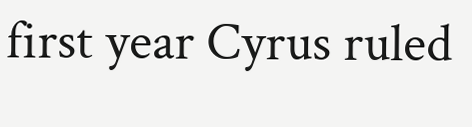first year Cyrus ruled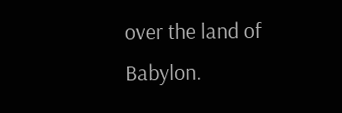over the land of Babylon.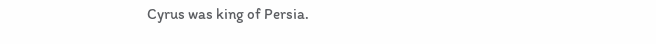Cyrus was king of Persia.